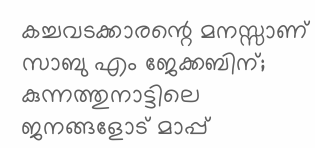കച്ചവടക്കാരന്റെ മനസ്സാണ് സാബു എം ജേക്കബിന്; കുന്നത്തുനാട്ടിലെ ജനങ്ങളോട് മാപ്പ്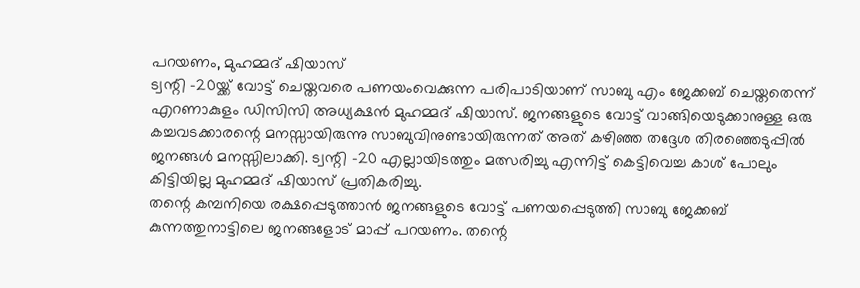പറയണം, മുഹമ്മദ് ഷിയാസ്
ട്വന്റി -20യ്ക്ക് വോട്ട് ചെയ്തവരെ പണയംവെക്കുന്ന പരിപാടിയാണ് സാബു എം ജേക്കബ് ചെയ്തതെന്ന് എറണാകുളം ഡിസിസി അധ്യക്ഷൻ മുഹമ്മദ് ഷിയാസ്. ജനങ്ങളുടെ വോട്ട് വാങ്ങിയെടുക്കാനുള്ള ഒരു കച്ചവടക്കാരന്റെ മനസ്സായിരുന്നു സാബുവിനുണ്ടായിരുന്നത് അത് കഴിഞ്ഞ തദ്ദേശ തിരഞ്ഞെടുപ്പിൽ ജനങ്ങൾ മനസ്സിലാക്കി. ട്വന്റി -20 എല്ലായിടത്തും മത്സരിച്ചു എന്നിട്ട് കെട്ടിവെച്ച കാശ് പോലും കിട്ടിയില്ല മുഹമ്മദ് ഷിയാസ് പ്രതികരിച്ചു.
തന്റെ കമ്പനിയെ രക്ഷപ്പെടുത്താൻ ജനങ്ങളുടെ വോട്ട് പണയപ്പെടുത്തി സാബു ജേക്കബ് കുന്നത്തുനാട്ടിലെ ജനങ്ങളോട് മാപ്പ് പറയണം. തന്റെ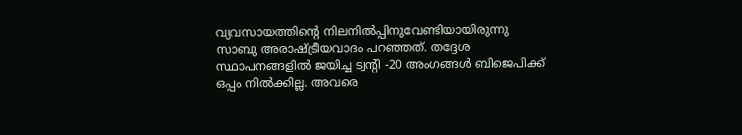വ്യവസായത്തിന്റെ നിലനിൽപ്പിനുവേണ്ടിയായിരുന്നു സാബു അരാഷ്ട്രീയവാദം പറഞ്ഞത്. തദ്ദേശ സ്ഥാപനങ്ങളിൽ ജയിച്ച ട്വന്റി -20 അംഗങ്ങൾ ബിജെപിക്ക് ഒപ്പം നിൽക്കില്ല. അവരെ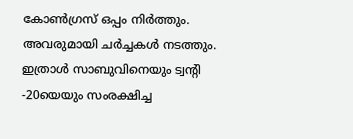കോൺഗ്രസ് ഒപ്പം നിർത്തും. അവരുമായി ചർച്ചകൾ നടത്തും. ഇത്രാൾ സാബുവിനെയും ട്വന്റി -20യെയും സംരക്ഷിച്ച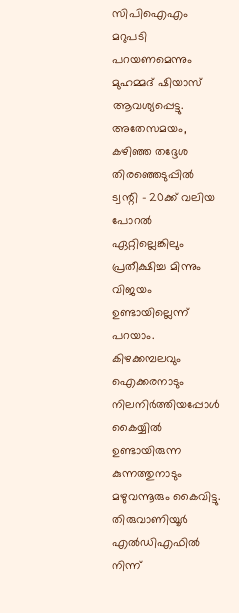സിപിഐഎം മറുപടി പറയണമെന്നും മുഹമ്മദ് ഷിയാസ് ആവശ്യപ്പെട്ടു.
അതേസമയം, കഴിഞ്ഞ തദ്ദേശ തിരഞ്ഞെടുപ്പിൽ ട്വന്റി – 20ക്ക് വലിയ പോറൽ ഏറ്റില്ലെങ്കിലും പ്രതീക്ഷിച്ച മിന്നും വിജയം ഉണ്ടായില്ലെന്ന് പറയാം. കിഴക്കമ്പലവും ഐക്കരനാടും നിലനിർത്തിയപ്പോൾ കൈയ്യിൽ ഉണ്ടായിരുന്ന കുന്നത്തുനാടും മഴുവന്നൂരും കൈവിട്ടു. തിരുവാണിയൂർ എൽഡിഎഫിൽ നിന്ന്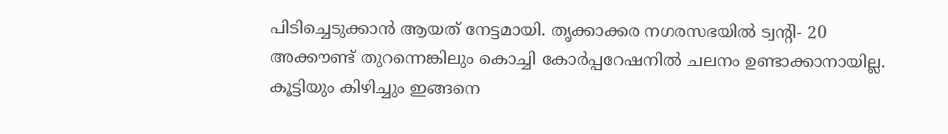പിടിച്ചെടുക്കാൻ ആയത് നേട്ടമായി. തൃക്കാക്കര നഗരസഭയിൽ ട്വന്റി- 20 അക്കൗണ്ട് തുറന്നെങ്കിലും കൊച്ചി കോർപ്പറേഷനിൽ ചലനം ഉണ്ടാക്കാനായില്ല. കൂട്ടിയും കിഴിച്ചും ഇങ്ങനെ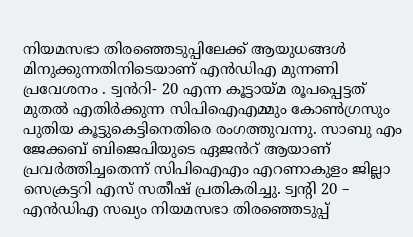നിയമസഭാ തിരഞ്ഞെടുപ്പിലേക്ക് ആയുധങ്ങൾ മിനുക്കുന്നതിനിടെയാണ് എൻഡിഎ മുന്നണി പ്രവേശനം . ട്വൻറി- 20 എന്ന കൂട്ടായ്മ രൂപപ്പെട്ടത് മുതൽ എതിർക്കുന്ന സിപിഐഎമ്മും കോൺഗ്രസും പുതിയ കൂട്ടുകെട്ടിനെതിരെ രംഗത്തുവന്നു. സാബു എം ജേക്കബ് ബിജെപിയുടെ ഏജൻറ് ആയാണ് പ്രവർത്തിച്ചതെന്ന് സിപിഐഎം എറണാകുളം ജില്ലാ സെക്രട്ടറി എസ് സതീഷ് പ്രതികരിച്ചു. ട്വന്റി 20 – എൻഡിഎ സഖ്യം നിയമസഭാ തിരഞ്ഞെടുപ്പ്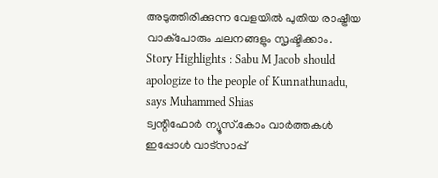അടുത്തിരിക്കുന്ന വേളയിൽ പുതിയ രാഷ്ട്രീയ വാക്പോരും ചലനങ്ങളും സൃഷ്ടിക്കാം.
Story Highlights : Sabu M Jacob should apologize to the people of Kunnathunadu, says Muhammed Shias
ട്വന്റിഫോർ ന്യൂസ്.കോം വാർത്തകൾ ഇപ്പോൾ വാട്സാപ്പ്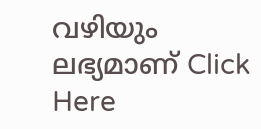വഴിയും ലഭ്യമാണ് Click Here